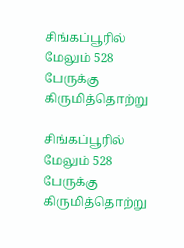சிங்கப்பூரில் மேலும் 528 பேருக்கு கிருமித்தொற்று

சிங்கப்பூரில் மேலும் 528 பேருக்கு கிருமித்தொற்று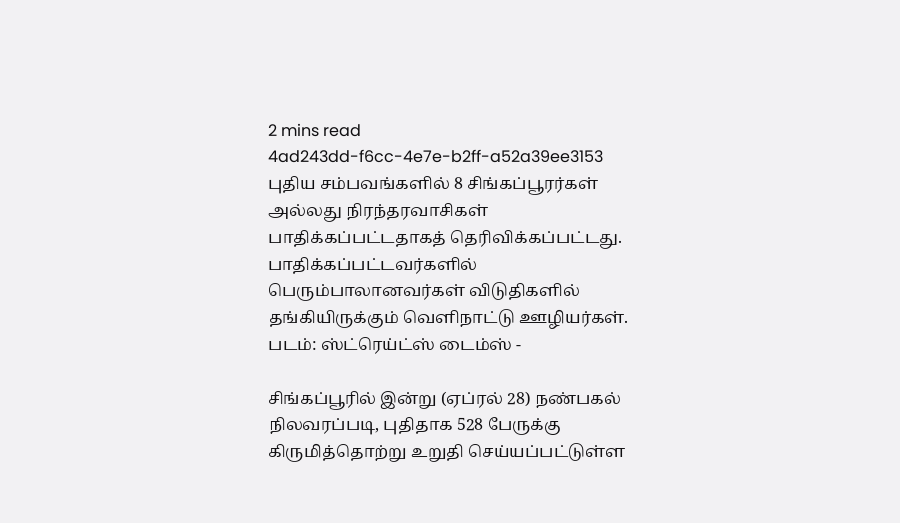2 mins read
4ad243dd-f6cc-4e7e-b2ff-a52a39ee3153
புதிய சம்பவங்களில் 8 சிங்கப்பூரர்கள் அல்லது நிரந்தரவாசிகள் பாதிக்கப்பட்டதாகத் தெரிவிக்கப்பட்டது. பாதிக்கப்பட்டவர்களில் பெரும்பாலானவர்கள் விடுதிகளில் தங்கியிருக்கும் வெளிநாட்டு ஊழியர்கள். படம்: ஸ்ட்ரெய்ட்ஸ் டைம்ஸ் -

சிங்கப்பூரில் இன்று (ஏப்ரல் 28) நண்பகல் நிலவரப்படி, புதிதாக 528 பேருக்கு கிருமித்தொற்று உறுதி செய்யப்பட்டுள்ள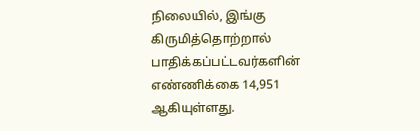நிலையில், இங்கு கிருமித்தொற்றால் பாதிக்கப்பட்டவர்களின் எண்ணிக்கை 14,951 ஆகியுள்ளது.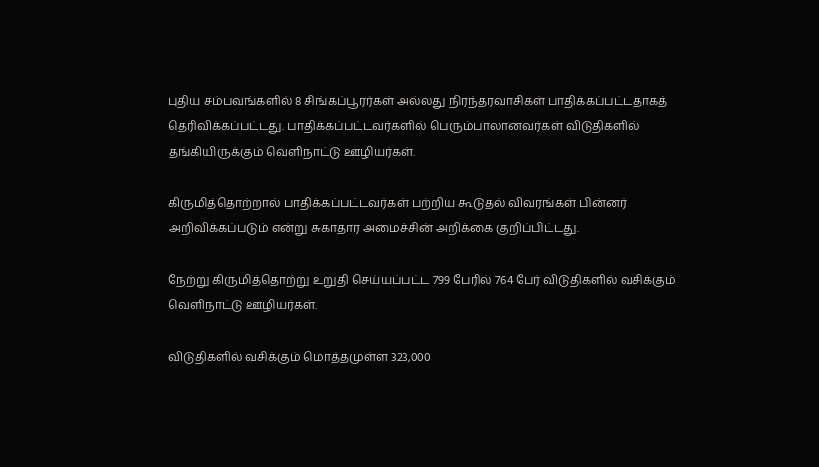புதிய சம்பவங்களில் 8 சிங்கப்பூரர்கள் அல்லது நிரந்தரவாசிகள் பாதிக்கப்பட்டதாகத் தெரிவிக்கப்பட்டது. பாதிக்கப்பட்டவர்களில் பெரும்பாலானவர்கள் விடுதிகளில் தங்கியிருக்கும் வெளிநாட்டு ஊழியர்கள்.

கிருமித்தொற்றால் பாதிக்கப்பட்டவர்கள் பற்றிய கூடுதல் விவரங்கள் பின்னர் அறிவிக்கப்படும் என்று சுகாதார அமைச்சின் அறிக்கை குறிப்பிட்டது.

நேற்று கிருமித்தொற்று உறுதி செய்யப்பட்ட 799 பேரில் 764 பேர் விடுதிகளில் வசிக்கும் வெளிநாட்டு ஊழியர்கள்.

விடுதிகளில் வசிக்கும் மொத்தமுள்ள 323,000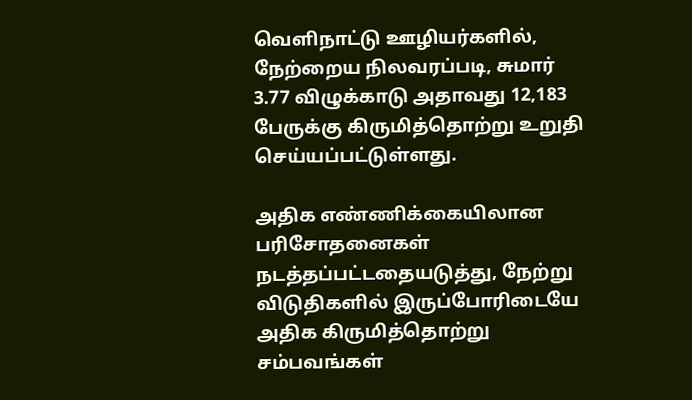வெளிநாட்டு ஊழியர்களில், நேற்றைய நிலவரப்படி, சுமார் 3.77 விழுக்காடு அதாவது 12,183 பேருக்கு கிருமித்தொற்று உறுதி செய்யப்பட்டுள்ளது.

அதிக எண்ணிக்கையிலான பரிசோதனைகள் நடத்தப்பட்டதையடுத்து, நேற்று விடுதிகளில் இருப்போரிடையே அதிக கிருமித்தொற்று சம்பவங்கள்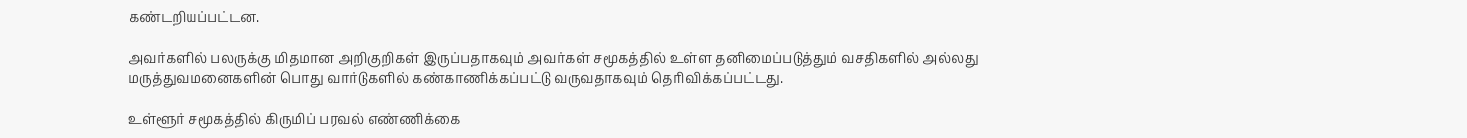கண்டறியப்பட்டன.

அவர்களில் பலருக்கு மிதமான அறிகுறிகள் இருப்பதாகவும் அவர்கள் சமூகத்தில் உள்ள தனிமைப்படுத்தும் வசதிகளில் அல்லது மருத்துவமனைகளின் பொது வார்டுகளில் கண்காணிக்கப்பட்டு வருவதாகவும் தெரிவிக்கப்பட்டது.

உள்ளூர் சமூகத்தில் கிருமிப் பரவல் எண்ணிக்கை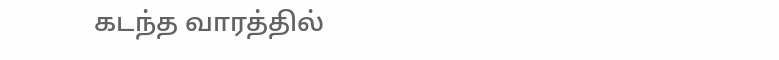கடந்த வாரத்தில்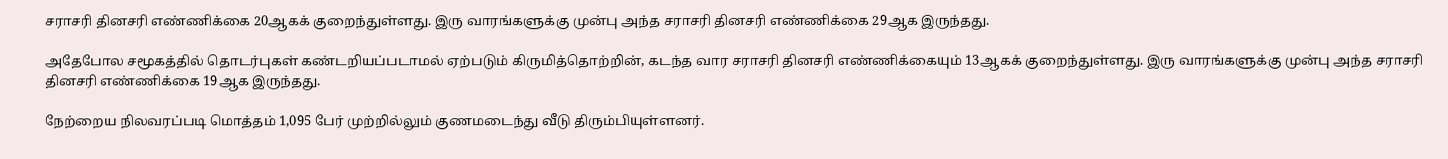சராசரி தினசரி எண்ணிக்கை 20ஆகக் குறைந்துள்ளது. இரு வாரங்களுக்கு முன்பு அந்த சராசரி தினசரி எண்ணிக்கை 29ஆக இருந்தது.

அதேபோல சமூகத்தில் தொடர்புகள் கண்டறியப்படாமல் ஏற்படும் கிருமித்தொற்றின், கடந்த வார சராசரி தினசரி எண்ணிக்கையும் 13ஆகக் குறைந்துள்ளது. இரு வாரங்களுக்கு முன்பு அந்த சராசரி தினசரி எண்ணிக்கை 19ஆக இருந்தது.

நேற்றைய நிலவரப்படி மொத்தம் 1,095 பேர் முற்றில்லும் குணமடைந்து வீடு திரும்பியுள்ளனர்.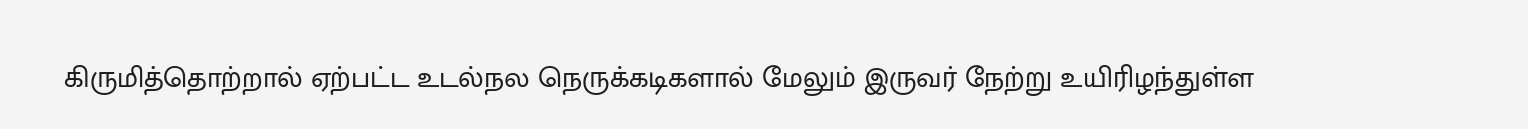கிருமித்தொற்றால் ஏற்பட்ட உடல்நல நெருக்கடிகளால் மேலும் இருவர் நேற்று உயிரிழந்துள்ள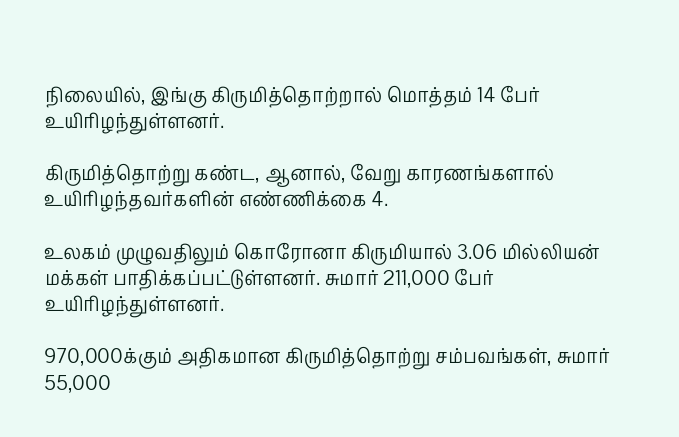நிலையில், இங்கு கிருமித்தொற்றால் மொத்தம் 14 பேர் உயிரிழந்துள்ளனர்.

கிருமித்தொற்று கண்ட, ஆனால், வேறு காரணங்களால் உயிரிழந்தவர்களின் எண்ணிக்கை 4.

உலகம் முழுவதிலும் கொரோனா கிருமியால் 3.06 மில்லியன் மக்கள் பாதிக்கப்பட்டுள்ளனர். சுமார் 211,000 பேர் உயிரிழந்துள்ளனர்.

970,000க்கும் அதிகமான கிருமித்தொற்று சம்பவங்கள், சுமார் 55,000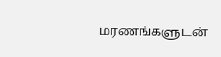மரணங்களுடன்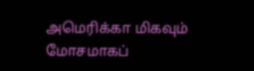அமெரிக்கா மிகவும் மோசமாகப்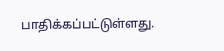பாதிக்கப்பட்டுள்ளது.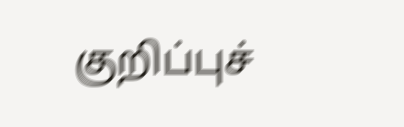குறிப்புச்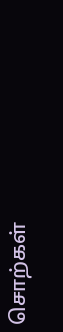சொற்கள்